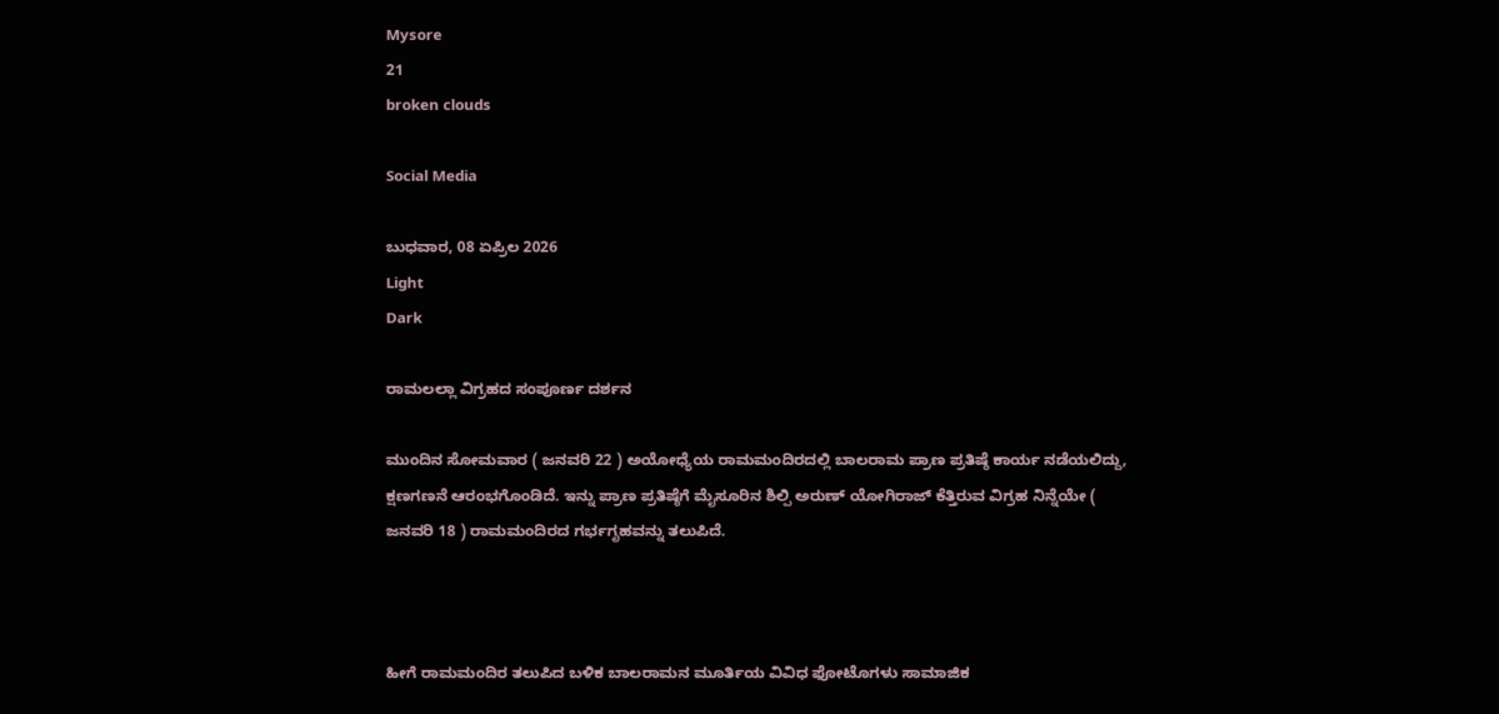Mysore
21
broken clouds

Social Media

ಬುಧವಾರ, 08 ಏಪ್ರಿಲ 2026
Light
Dark

ರಾಮಲಲ್ಲಾ ವಿಗ್ರಹದ ಸಂಪೂರ್ಣ ದರ್ಶನ

ಮುಂದಿನ ಸೋಮವಾರ ( ಜನವರಿ 22 ) ಅಯೋಧ್ಯೆಯ ರಾಮಮಂದಿರದಲ್ಲಿ ಬಾಲರಾಮ ಪ್ರಾಣ ಪ್ರತಿಷ್ಠೆ ಕಾರ್ಯ ನಡೆಯಲಿದ್ದು, ಕ್ಷಣಗಣನೆ ಆರಂಭಗೊಂಡಿದೆ. ಇನ್ನು ಪ್ರಾಣ ಪ್ರತಿಷ್ಠೆಗೆ ಮೈಸೂರಿನ ಶಿಲ್ಪಿ ಅರುಣ್‌ ಯೋಗಿರಾಜ್‌ ಕೆತ್ತಿರುವ ವಿಗ್ರಹ ನಿನ್ನೆಯೇ ( ಜನವರಿ 18 ) ರಾಮಮಂದಿರದ ಗರ್ಭಗೃಹವನ್ನು ತಲುಪಿದೆ.



ಹೀಗೆ ರಾಮಮಂದಿರ ತಲುಪಿದ ಬಳಿಕ ಬಾಲರಾಮನ ಮೂರ್ತಿಯ ವಿವಿಧ ಫೋಟೊಗಳು ಸಾಮಾಜಿಕ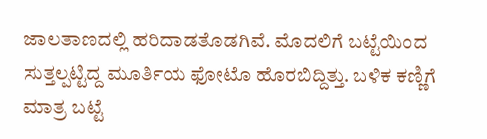ಜಾಲತಾಣದಲ್ಲಿ ಹರಿದಾಡತೊಡಗಿವೆ. ಮೊದಲಿಗೆ ಬಟ್ಟೆಯಿಂದ ಸುತ್ತಲ್ಪಟ್ಟಿದ್ದ ಮೂರ್ತಿಯ ಫೋಟೊ ಹೊರಬಿದ್ದಿತ್ತು. ಬಳಿಕ ಕಣ್ಣಿಗೆ ಮಾತ್ರ ಬಟ್ಟೆ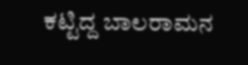ಕಟ್ಟಿದ್ದ ಬಾಲರಾಮನ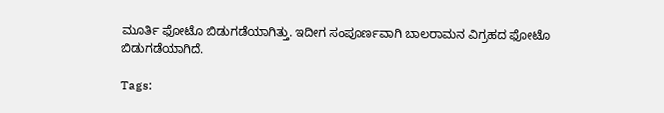ಮೂರ್ತಿ ಫೋಟೊ ಬಿಡುಗಡೆಯಾಗಿತ್ತು. ಇದೀಗ ಸಂಪೂರ್ಣವಾಗಿ ಬಾಲರಾಮನ ವಿಗ್ರಹದ ಫೋಟೊ ಬಿಡುಗಡೆಯಾಗಿದೆ.

Tags: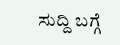ಸುದ್ದಿ ಬಗ್ಗೆ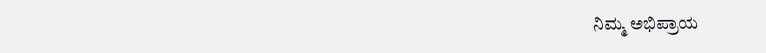ನಿಮ್ಮ ಅಭಿಪ್ರಾಯ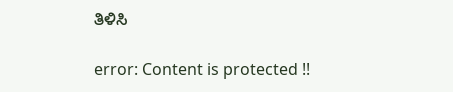ತಿಳಿಸಿ

error: Content is protected !!